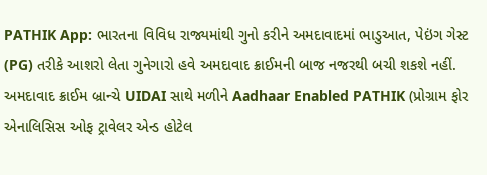PATHIK App: ભારતના વિવિધ રાજ્યમાંથી ગુનો કરીને અમદાવાદમાં ભાડુઆત, પેઇંગ ગેસ્ટ (PG) તરીકે આશરો લેતા ગુનેગારો હવે અમદાવાદ ક્રાઈમની બાજ નજરથી બચી શકશે નહીં. અમદાવાદ ક્રાઈમ બ્રાન્ચે UIDAI સાથે મળીને Aadhaar Enabled PATHIK (પ્રોગ્રામ ફોર એનાલિસિસ ઓફ ટ્રાવેલર એન્ડ હોટેલ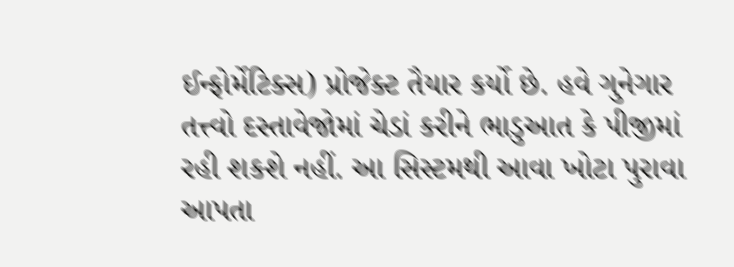ઈન્ફોર્મેટિક્સ) પ્રોજેક્ટ તૈયાર કર્યો છે. હવે ગુનેગાર તત્ત્વો દસ્તાવેજોમાં ચેડાં કરીને ભાડુઆત કે પીજીમાં રહી શકશે નહીં. આ સિસ્ટમથી આવા ખોટા પુરાવા આપતા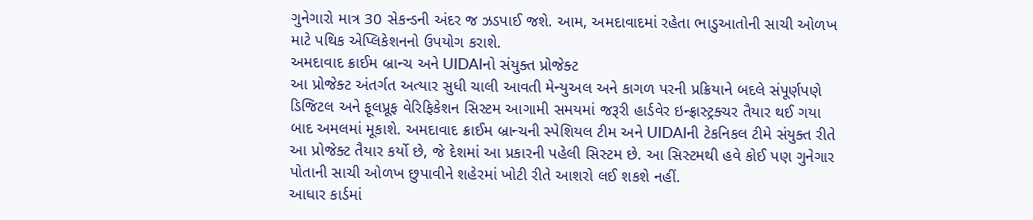ગુનેગારો માત્ર 30 સેકન્ડની અંદર જ ઝડપાઈ જશે. આમ, અમદાવાદમાં રહેતા ભાડુઆતોની સાચી ઓળખ માટે પથિક એપ્લિકેશનનો ઉપયોગ કરાશે.
અમદાવાદ ક્રાઈમ બ્રાન્ચ અને UIDAIનો સંયુક્ત પ્રોજેક્ટ
આ પ્રોજેક્ટ અંતર્ગત અત્યાર સુધી ચાલી આવતી મેન્યુઅલ અને કાગળ પરની પ્રક્રિયાને બદલે સંપૂર્ણપણે ડિજિટલ અને ફૂલપ્રૂફ વેરિફિકેશન સિસ્ટમ આગામી સમયમાં જરૂરી હાર્ડવેર ઇન્ફ્રાસ્ટ્રક્ચર તૈયાર થઈ ગયા બાદ અમલમાં મૂકાશે. અમદાવાદ ક્રાઈમ બ્રાન્ચની સ્પેશિયલ ટીમ અને UIDAIની ટેકનિકલ ટીમે સંયુક્ત રીતે આ પ્રોજેક્ટ તૈયાર કર્યો છે, જે દેશમાં આ પ્રકારની પહેલી સિસ્ટમ છે. આ સિસ્ટમથી હવે કોઈ પણ ગુનેગાર પોતાની સાચી ઓળખ છુપાવીને શહેરમાં ખોટી રીતે આશરો લઈ શકશે નહીં.
આધાર કાર્ડમાં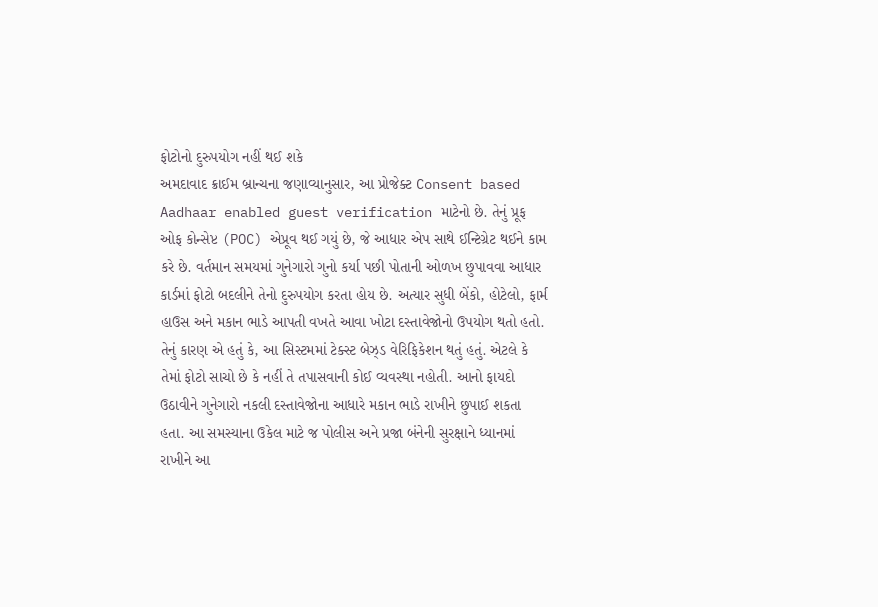ફોટોનો દુરુપયોગ નહીં થઈ શકે
અમદાવાદ ક્રાઈમ બ્રાન્ચના જણાવ્યાનુસાર, આ પ્રોજેક્ટ Consent based Aadhaar enabled guest verification માટેનો છે. તેનું પ્રૂફ ઓફ કોન્સેપ્ટ (POC) એપ્રૂવ થઈ ગયું છે, જે આધાર એપ સાથે ઈન્ટિગ્રેટ થઈને કામ કરે છે. વર્તમાન સમયમાં ગુનેગારો ગુનો કર્યા પછી પોતાની ઓળખ છુપાવવા આધાર કાર્ડમાં ફોટો બદલીને તેનો દુરુપયોગ કરતા હોય છે. અત્યાર સુધી બેંકો, હોટેલો, ફાર્મ હાઉસ અને મકાન ભાડે આપતી વખતે આવા ખોટા દસ્તાવેજોનો ઉપયોગ થતો હતો. તેનું કારણ એ હતું કે, આ સિસ્ટમમાં ટેક્સ્ટ બેઝ્ડ વેરિફિકેશન થતું હતું. એટલે કે તેમાં ફોટો સાચો છે કે નહીં તે તપાસવાની કોઈ વ્યવસ્થા નહોતી. આનો ફાયદો ઉઠાવીને ગુનેગારો નકલી દસ્તાવેજોના આધારે મકાન ભાડે રાખીને છુપાઈ શકતા હતા. આ સમસ્યાના ઉકેલ માટે જ પોલીસ અને પ્રજા બંનેની સુરક્ષાને ધ્યાનમાં રાખીને આ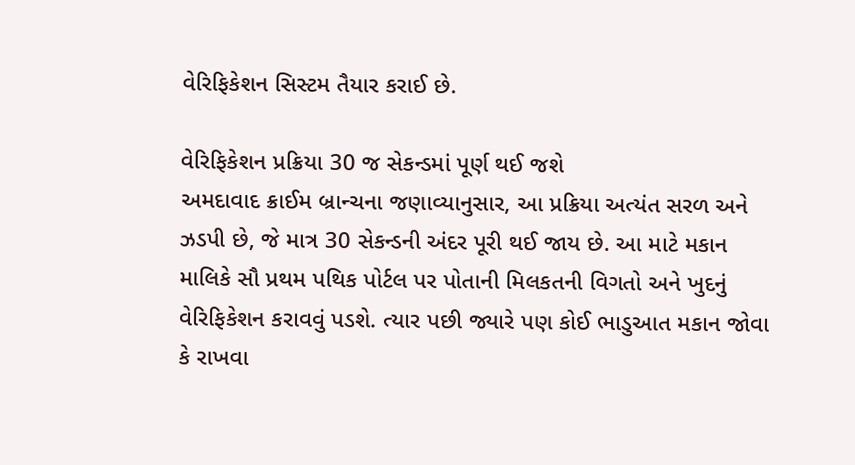વેરિફિકેશન સિસ્ટમ તૈયાર કરાઈ છે.

વેરિફિકેશન પ્રક્રિયા 30 જ સેકન્ડમાં પૂર્ણ થઈ જશે
અમદાવાદ ક્રાઈમ બ્રાન્ચના જણાવ્યાનુસાર, આ પ્રક્રિયા અત્યંત સરળ અને ઝડપી છે, જે માત્ર 30 સેકન્ડની અંદર પૂરી થઈ જાય છે. આ માટે મકાન માલિકે સૌ પ્રથમ પથિક પોર્ટલ પર પોતાની મિલકતની વિગતો અને ખુદનું વેરિફિકેશન કરાવવું પડશે. ત્યાર પછી જ્યારે પણ કોઈ ભાડુઆત મકાન જોવા કે રાખવા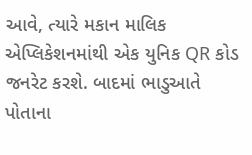આવે, ત્યારે મકાન માલિક એપ્લિકેશનમાંથી એક યુનિક QR કોડ જનરેટ કરશે. બાદમાં ભાડુઆતે પોતાના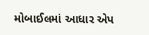મોબાઈલમાં આધાર એપ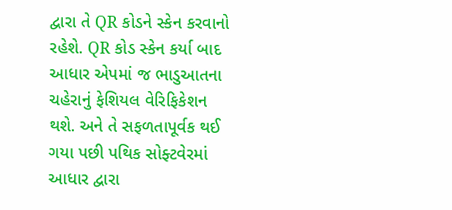દ્વારા તે QR કોડને સ્કેન કરવાનો રહેશે. QR કોડ સ્કેન કર્યા બાદ આધાર એપમાં જ ભાડુઆતના ચહેરાનું ફેશિયલ વેરિફિકેશન થશે. અને તે સફળતાપૂર્વક થઈ ગયા પછી પથિક સોફ્ટવેરમાં આધાર દ્વારા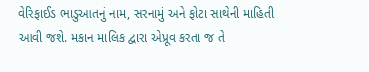વેરિફાઈડ ભાડુઆતનું નામ, સરનામું અને ફોટા સાથેની માહિતી આવી જશે. મકાન માલિક દ્વારા એપ્રૂવ કરતા જ તે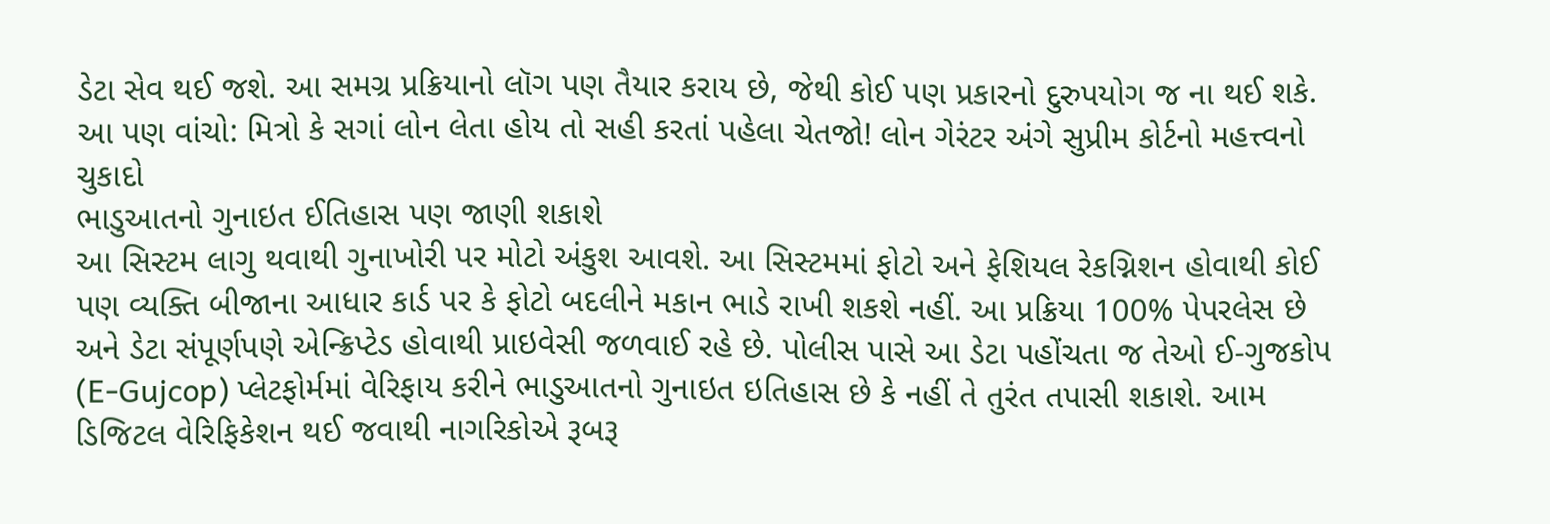ડેટા સેવ થઈ જશે. આ સમગ્ર પ્રક્રિયાનો લૉગ પણ તૈયાર કરાય છે, જેથી કોઈ પણ પ્રકારનો દુરુપયોગ જ ના થઈ શકે.
આ પણ વાંચો: મિત્રો કે સગાં લોન લેતા હોય તો સહી કરતાં પહેલા ચેતજો! લોન ગેરંટર અંગે સુપ્રીમ કોર્ટનો મહત્ત્વનો ચુકાદો
ભાડુઆતનો ગુનાઇત ઈતિહાસ પણ જાણી શકાશે
આ સિસ્ટમ લાગુ થવાથી ગુનાખોરી પર મોટો અંકુશ આવશે. આ સિસ્ટમમાં ફોટો અને ફેશિયલ રેકગ્નિશન હોવાથી કોઈ પણ વ્યક્તિ બીજાના આધાર કાર્ડ પર કે ફોટો બદલીને મકાન ભાડે રાખી શકશે નહીં. આ પ્રક્રિયા 100% પેપરલેસ છે અને ડેટા સંપૂર્ણપણે એન્ક્રિપ્ટેડ હોવાથી પ્રાઇવેસી જળવાઈ રહે છે. પોલીસ પાસે આ ડેટા પહોંચતા જ તેઓ ઈ-ગુજકોપ (E-Gujcop) પ્લેટફોર્મમાં વેરિફાય કરીને ભાડુઆતનો ગુનાઇત ઇતિહાસ છે કે નહીં તે તુરંત તપાસી શકાશે. આમ ડિજિટલ વેરિફિકેશન થઈ જવાથી નાગરિકોએ રૂબરૂ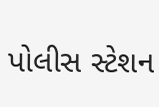પોલીસ સ્ટેશન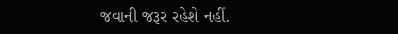જવાની જરૂર રહેશે નહીં.